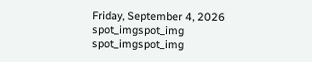Friday, September 4, 2026
spot_imgspot_img
spot_imgspot_img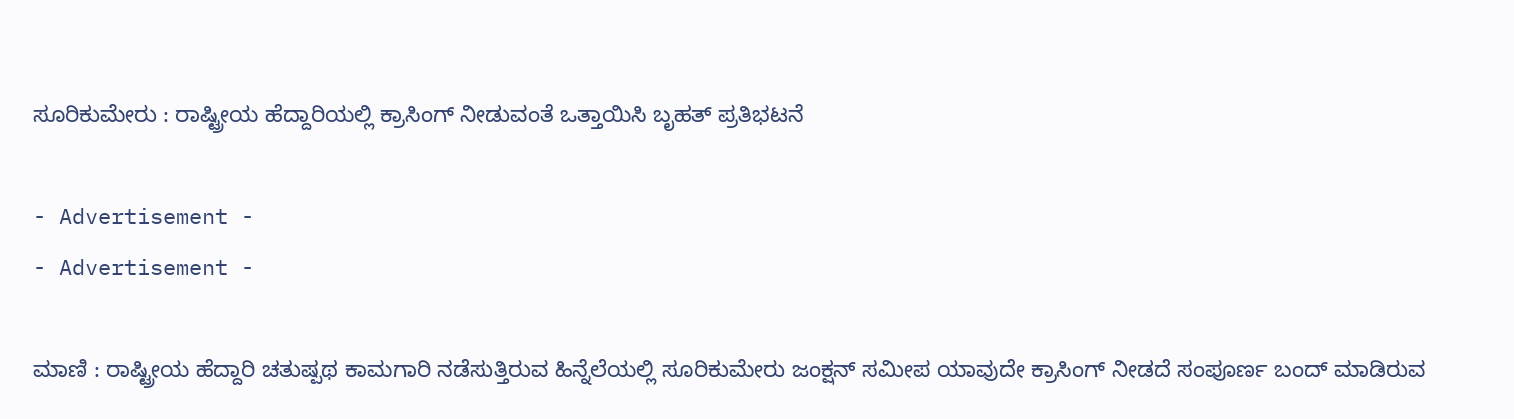ಸೂರಿಕುಮೇರು : ರಾಷ್ಟ್ರೀಯ ಹೆದ್ದಾರಿಯಲ್ಲಿ ಕ್ರಾಸಿಂಗ್ ನೀಡುವಂತೆ ಒತ್ತಾಯಿಸಿ ಬೃಹತ್ ಪ್ರತಿಭಟನೆ

- Advertisement -
- Advertisement -

ಮಾಣಿ : ರಾಷ್ಟ್ರೀಯ ಹೆದ್ದಾರಿ ಚತುಷ್ಪಥ ಕಾಮಗಾರಿ ನಡೆಸುತ್ತಿರುವ ಹಿನ್ನೆಲೆಯಲ್ಲಿ ಸೂರಿಕುಮೇರು ಜಂಕ್ಷನ್ ಸಮೀಪ ಯಾವುದೇ ಕ್ರಾಸಿಂಗ್ ನೀಡದೆ ಸಂಪೂರ್ಣ ಬಂದ್ ಮಾಡಿರುವ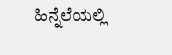ಹಿನ್ನೆಲೆಯಲ್ಲಿ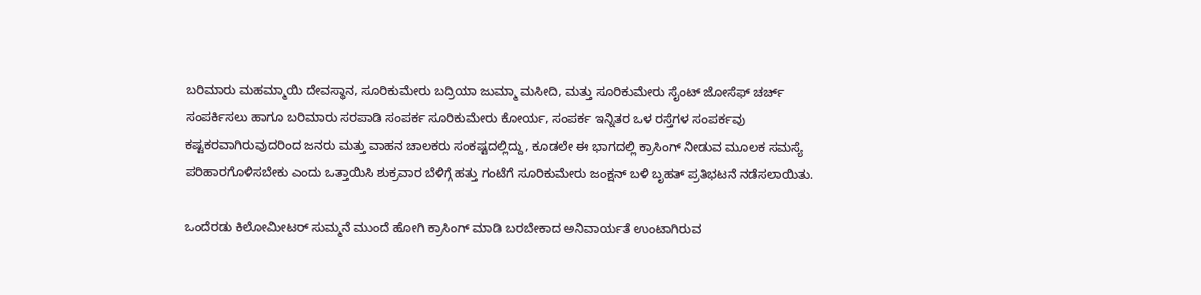ಬರಿಮಾರು ಮಹಮ್ಮಾಯಿ ದೇವಸ್ಥಾನ, ಸೂರಿಕುಮೇರು ಬದ್ರಿಯಾ ಜುಮ್ಮಾ ಮಸೀದಿ, ಮತ್ತು ಸೂರಿಕುಮೇರು ಸೈಂಟ್ ಜೋಸೆಫ್ ಚರ್ಚ್ ಸಂಪರ್ಕಿಸಲು ಹಾಗೂ ಬರಿಮಾರು ಸರಪಾಡಿ ಸಂಪರ್ಕ ಸೂರಿಕುಮೇರು ಕೋರ್ಯ, ಸಂಪರ್ಕ ಇನ್ನಿತರ ಒಳ ರಸ್ತೆಗಳ ಸಂಪರ್ಕವು ಕಷ್ಟಕರವಾಗಿರುವುದರಿಂದ ಜನರು ಮತ್ತು ವಾಹನ ಚಾಲಕರು ಸಂಕಷ್ಟದಲ್ಲಿದ್ದು, ಕೂಡಲೇ ಈ ಭಾಗದಲ್ಲಿ ಕ್ರಾಸಿಂಗ್ ನೀಡುವ ಮೂಲಕ ಸಮಸ್ಯೆ ಪರಿಹಾರಗೊಳಿಸಬೇಕು ಎಂದು ಒತ್ತಾಯಿಸಿ ಶುಕ್ರವಾರ ಬೆಳಿಗ್ಗೆ ಹತ್ತು ಗಂಟೆಗೆ ಸೂರಿಕುಮೇರು ಜಂಕ್ಷನ್ ಬಳಿ ಬೃಹತ್ ಪ್ರತಿಭಟನೆ ನಡೆಸಲಾಯಿತು.

ಒಂದೆರಡು ಕಿಲೋಮೀಟರ್ ಸುಮ್ಮನೆ ಮುಂದೆ ಹೋಗಿ ಕ್ರಾಸಿಂಗ್ ಮಾಡಿ ಬರಬೇಕಾದ ಅನಿವಾರ್ಯತೆ ಉಂಟಾಗಿರುವ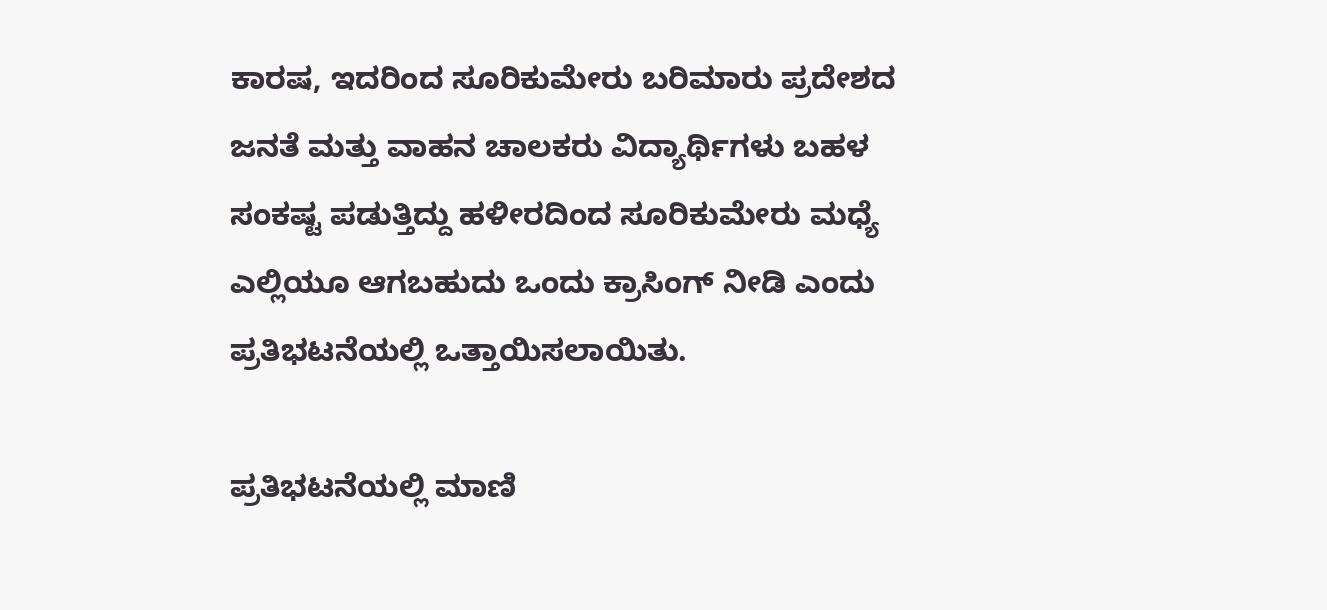ಕಾರಷ, ಇದರಿಂದ ಸೂರಿಕುಮೇರು ಬರಿಮಾರು ಪ್ರದೇಶದ ಜನತೆ ಮತ್ತು ವಾಹನ ಚಾಲಕರು ವಿದ್ಯಾರ್ಥಿಗಳು ಬಹಳ ಸಂಕಷ್ಟ ಪಡುತ್ತಿದ್ದು ಹಳೀರದಿಂದ ಸೂರಿಕುಮೇರು ಮಧ್ಯೆ ಎಲ್ಲಿಯೂ ಆಗಬಹುದು ಒಂದು ಕ್ರಾಸಿಂಗ್ ನೀಡಿ ಎಂದು ಪ್ರತಿಭಟನೆಯಲ್ಲಿ ಒತ್ತಾಯಿಸಲಾಯಿತು.

ಪ್ರತಿಭಟನೆಯಲ್ಲಿ ಮಾಣಿ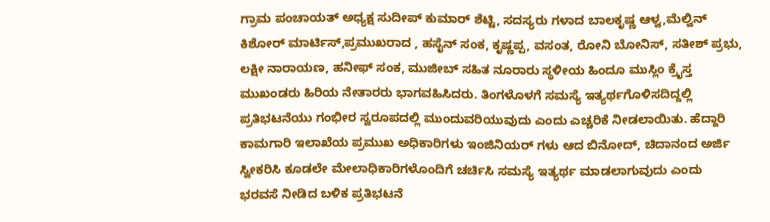ಗ್ರಾಮ ಪಂಚಾಯತ್ ಅಧ್ಯಕ್ಷ ಸುದೀಪ್ ಕುಮಾರ್ ಶೆಟ್ಟಿ, ಸದಸ್ಯರು ಗಳಾದ ಬಾಲಕೃಷ್ಣ ಆಳ್ವ,ಮೆಲ್ವಿನ್ ಕಿಶೋರ್ ಮಾರ್ಟಿಸ್,ಪ್ರಮುಖರಾದ , ಹಸೈನ್ ಸಂಕ, ಕೃಷ್ಣಪ್ಪ, ವಸಂತ, ರೋನಿ ಬೋನಿಸ್, ಸತೀಶ್ ಪ್ರಭು, ಲಕ್ಷೀ ನಾರಾಯಣ, ಹನೀಫ್ ಸಂಕ, ಮುಜೀಬ್ ಸಹಿತ ನೂರಾರು ಸ್ಥಳೀಯ ಹಿಂದೂ ಮುಸ್ಲಿಂ ಕ್ರೈಸ್ತ ಮುಖಂಡರು ಹಿರಿಯ ನೇತಾರರು ಭಾಗವಹಿಸಿದರು. ತಿಂಗಳೊಳಗೆ ಸಮಸ್ಯೆ ಇತ್ಯರ್ಥಗೊಳಿಸದಿದ್ದಲ್ಲಿ ಪ್ರತಿಭಟನೆಯು ಗಂಭೀರ ಸ್ವರೂಪದಲ್ಲಿ ಮುಂದುವರಿಯುವುದು ಎಂದು ಎಚ್ಚರಿಕೆ ನೀಡಲಾಯಿತು. ಹೆದ್ದಾರಿ ಕಾಮಗಾರಿ ಇಲಾಖೆಯ ಪ್ರಮುಖ ಅಧಿಕಾರಿಗಳು ಇಂಜಿನಿಯರ್ ಗಳು ಆದ ಬಿನೋದ್, ಚಿದಾನಂದ ಅರ್ಜಿ ಸ್ವೀಕರಿಸಿ ಕೂಡಲೇ ಮೇಲಾಧಿಕಾರಿಗಳೊಂದಿಗೆ ಚರ್ಚಿಸಿ ಸಮಸ್ಯೆ ಇತ್ಯರ್ಥ ಮಾಡಲಾಗುವುದು ಎಂದು ಭರವಸೆ ನೀಡಿದ ಬಳಿಕ ಪ್ರತಿಭಟನೆ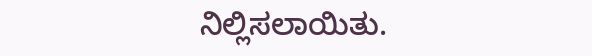ನಿಲ್ಲಿಸಲಾಯಿತು.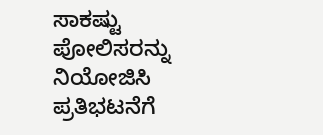ಸಾಕಷ್ಟು ಪೋಲಿಸರನ್ನು ನಿಯೋಜಿಸಿ ಪ್ರತಿಭಟನೆಗೆ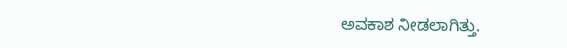ಅವಕಾಶ ನೀಡಲಾಗಿತ್ತು.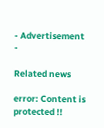- Advertisement -

Related news

error: Content is protected !!